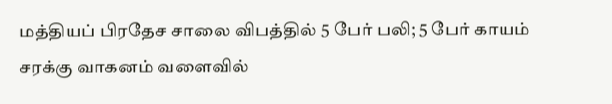மத்தியப் பிரதேச சாலை விபத்தில் 5 பேர் பலி; 5 பேர் காயம்
சரக்கு வாகனம் வளைவில்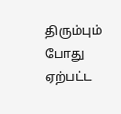திரும்பும் போது ஏற்பட்ட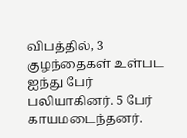விபத்தில், 3 குழந்தைகள் உள்பட ஐந்து பேர் பலியாகினர். 5 பேர் காயமடைந்தனர்.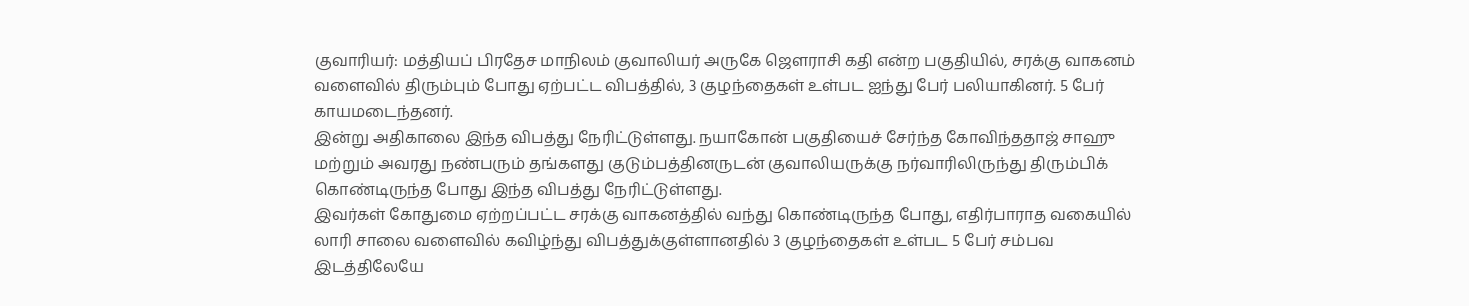குவாரியர்: மத்தியப் பிரதேச மாநிலம் குவாலியர் அருகே ஜௌராசி கதி என்ற பகுதியில், சரக்கு வாகனம் வளைவில் திரும்பும் போது ஏற்பட்ட விபத்தில், 3 குழந்தைகள் உள்பட ஐந்து பேர் பலியாகினர். 5 பேர் காயமடைந்தனர்.
இன்று அதிகாலை இந்த விபத்து நேரிட்டுள்ளது. நயாகோன் பகுதியைச் சேர்ந்த கோவிந்ததாஜ் சாஹு மற்றும் அவரது நண்பரும் தங்களது குடும்பத்தினருடன் குவாலியருக்கு நர்வாரிலிருந்து திரும்பிக் கொண்டிருந்த போது இந்த விபத்து நேரிட்டுள்ளது.
இவர்கள் கோதுமை ஏற்றப்பட்ட சரக்கு வாகனத்தில் வந்து கொண்டிருந்த போது, எதிர்பாராத வகையில் லாரி சாலை வளைவில் கவிழ்ந்து விபத்துக்குள்ளானதில் 3 குழந்தைகள் உள்பட 5 பேர் சம்பவ இடத்திலேயே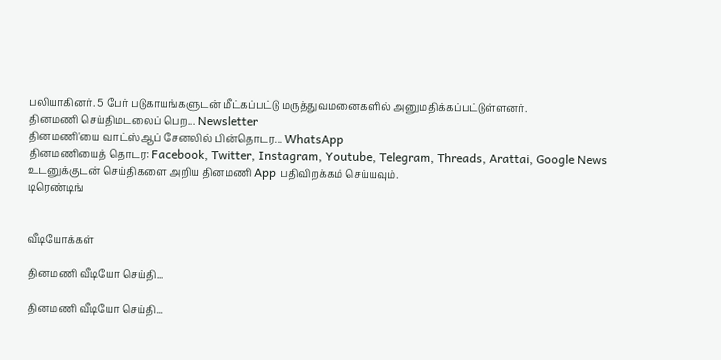பலியாகினர். 5 பேர் படுகாயங்களுடன் மீட்கப்பட்டு மருத்துவமனைகளில் அனுமதிக்கப்பட்டுள்ளனர்.
தினமணி செய்திமடலைப் பெற... Newsletter
தினமணி'யை வாட்ஸ்ஆப் சேனலில் பின்தொடர... WhatsApp
தினமணியைத் தொடர: Facebook, Twitter, Instagram, Youtube, Telegram, Threads, Arattai, Google News
உடனுக்குடன் செய்திகளை அறிய தினமணி App பதிவிறக்கம் செய்யவும்.
டிரெண்டிங்


வீடியோக்கள்

தினமணி வீடியோ செய்தி...

தினமணி வீடியோ செய்தி...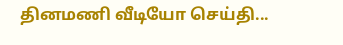தினமணி வீடியோ செய்தி...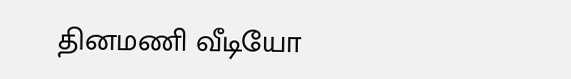தினமணி வீடியோ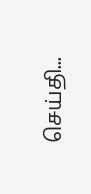செய்தி...